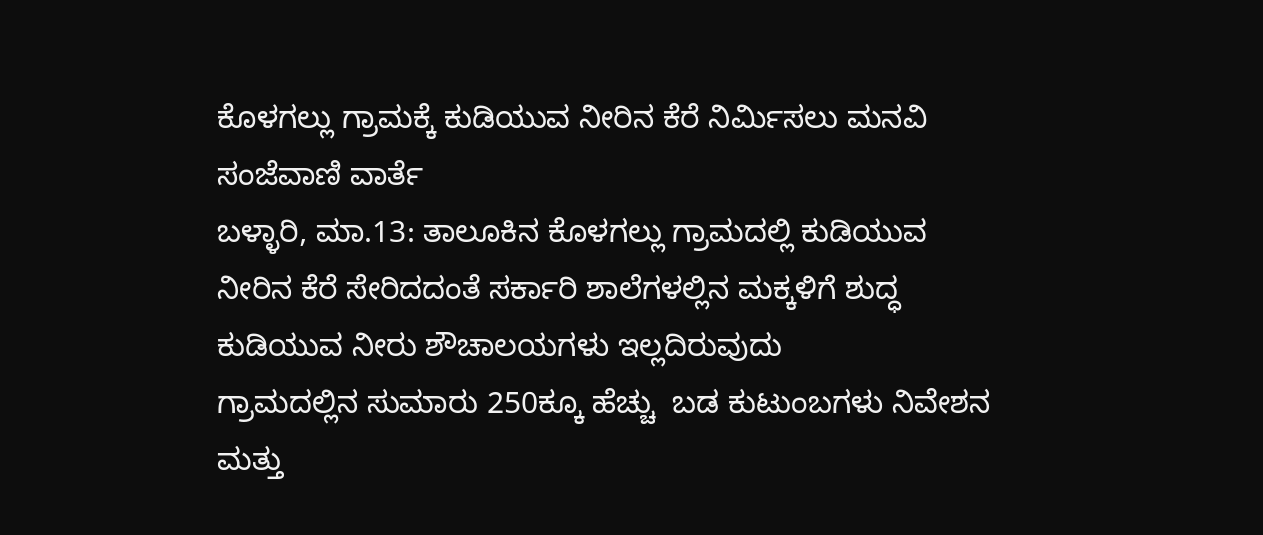ಕೊಳಗಲ್ಲು ಗ್ರಾಮಕ್ಕೆ ಕುಡಿಯುವ ನೀರಿನ ಕೆರೆ ನಿರ್ಮಿಸಲು ಮನವಿ
ಸಂಜೆವಾಣಿ ವಾರ್ತೆ
ಬಳ್ಳಾರಿ, ಮಾ.13: ತಾಲೂಕಿನ ಕೊಳಗಲ್ಲು ಗ್ರಾಮದಲ್ಲಿ ಕುಡಿಯುವ ನೀರಿನ ಕೆರೆ ಸೇರಿದದಂತೆ ಸರ್ಕಾರಿ ಶಾಲೆಗಳಲ್ಲಿನ ಮಕ್ಕಳಿಗೆ ಶುದ್ಧ ಕುಡಿಯುವ ನೀರು ಶೌಚಾಲಯಗಳು ಇಲ್ಲದಿರುವುದು
ಗ್ರಾಮದಲ್ಲಿನ ಸುಮಾರು 250ಕ್ಕೂ ಹೆಚ್ಚು  ಬಡ ಕುಟುಂಬಗಳು ನಿವೇಶನ ಮತ್ತು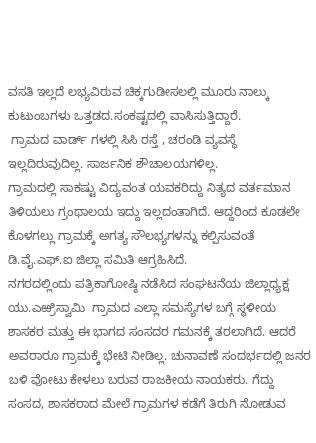ವಸತಿ ಇಲ್ಲದೆ ಲಭ್ಯವಿರುವ ಚಿಕ್ಕಗುಡೀಸಲಲ್ಲಿ ಮೂರು ನಾಲ್ಕು ಕುಟುಂಬಗಳು ಒತ್ತಡದ.ಸಂಕಷ್ಟದಲ್ಲಿ ವಾಸಿಸುತ್ತಿದ್ದಾರೆ.
 ಗ್ರಾಮದ ವಾರ್ಡ್ ಗಳಲ್ಲಿ ಸಿಸಿ ರಸ್ತೆ , ಚರಂಡಿ ವ್ಯವಸ್ಥೆ ಇಲ್ಲದಿರುವುದಿಲ್ಲ. ಸಾರ್ಜನಿಕ ಶೌಚಾಲಯಗಳಿಲ್ಲ.
ಗ್ರಾಮದಲ್ಲಿ ಸಾಕಷ್ಟು ವಿದ್ಯವಂತ ಯವಕರಿದ್ದು ನಿತ್ಯದ ವರ್ತಮಾನ ತಿಳಿಯಲು ಗ್ರಂಥಾಲಯ ಇದ್ದು ಇಲ್ಲದಂತಾಗಿದೆ. ಆದ್ದರಿಂದ ಕೂಡಲೇ ಕೊಳಗಲ್ಲು ಗ್ರಾಮಕ್ಕೆ ಅಗತ್ಯ ಸೌಲಭ್ಯಗಳನ್ನು ಕಲ್ಪಿಸುವಂತೆ ಡಿ.ವೈ.ಎಫ್.ಐ ಜಿಲ್ಲಾ ಸಮಿತಿ ಆಗ್ರಹಿಸಿದೆ.
ನಗರದಲ್ಲಿಂದು ಪತ್ರಿಕಾಗೋಷ್ಠಿ ನಡೆಸಿದ ಸಂಘಟನೆಯ ಜಿಲ್ಲಾಧ್ಯಕ್ಷ ಯು.ಎಱ್ರಿಸ್ವಾಮಿ  ಗ್ರಾಮದ ಎಲ್ಲಾ ಸಮಸ್ಯೆಗಳ ಬಗ್ಗೆ ಸ್ಥಳೀಯ ಶಾಸಕರ ಮತ್ತು ಈ ಭಾಗದ ಸಂಸದರ ಗಮನಕ್ಕೆ ತರಲಾಗಿದೆ. ಆದರೆ ಅವರಾರೂ ಗ್ರಾಮಕ್ಕೆ ಭೇಟಿ ನೀಡಿಲ್ಲ. ಚುನಾವಣೆ ಸಂದರ್ಭದಲ್ಲಿ ಜನರ ಬಳಿ ವೋಟು ಕೇಳಲು ಬರುವ ರಾಜಕೀಯ ನಾಯಕರು. ಗೆದ್ದು  ಸಂಸದ, ಶಾಸಕರಾದ ಮೇಲೆ ಗ್ರಾಮಗಳ ಕಡೆಗೆ ತಿರುಗಿ ನೋಡುವ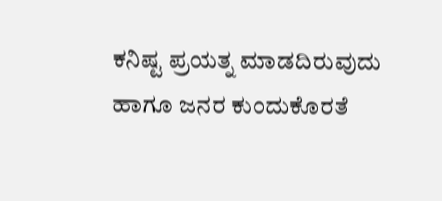ಕನಿಷ್ಟ ಪ್ರಯತ್ನ ಮಾಡದಿರುವುದು ಹಾಗೂ ಜನರ ಕುಂದುಕೊರತೆ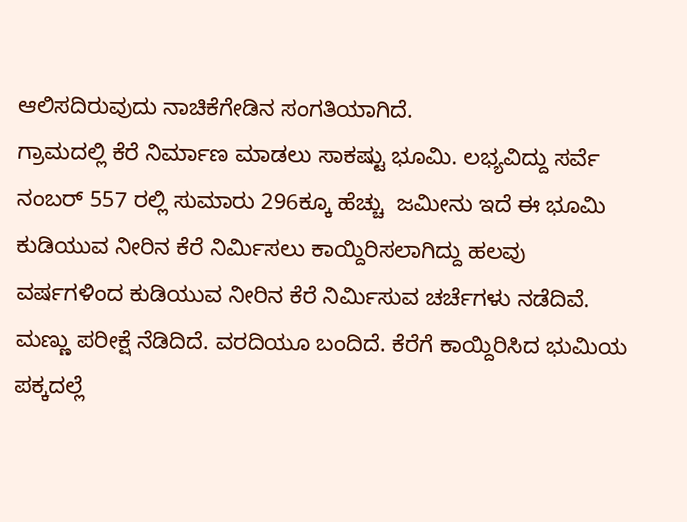ಆಲಿಸದಿರುವುದು ನಾಚಿಕೆಗೇಡಿನ ಸಂಗತಿಯಾಗಿದೆ.
ಗ್ರಾಮದಲ್ಲಿ ಕೆರೆ ನಿರ್ಮಾಣ ಮಾಡಲು ಸಾಕಷ್ಟು ಭೂಮಿ. ಲಭ್ಯವಿದ್ದು ಸರ್ವೆ ನಂಬರ್ 557 ರಲ್ಲಿ ಸುಮಾರು 296ಕ್ಕೂ ಹೆಚ್ಚು  ಜಮೀನು ಇದೆ ಈ ಭೂಮಿ ಕುಡಿಯುವ ನೀರಿನ ಕೆರೆ ನಿರ್ಮಿಸಲು ಕಾಯ್ದಿರಿಸಲಾಗಿದ್ದು ಹಲವು ವರ್ಷಗಳಿಂದ ಕುಡಿಯುವ ನೀರಿನ ಕೆರೆ ನಿರ್ಮಿಸುವ ಚರ್ಚೆಗಳು ನಡೆದಿವೆ.  ಮಣ್ಣು ಪರೀಕ್ಷೆ ನೆಡಿದಿದೆ. ವರದಿಯೂ ಬಂದಿದೆ. ಕೆರೆಗೆ ಕಾಯ್ದಿರಿಸಿದ ಭುಮಿಯ ಪಕ್ಕದಲ್ಲೆ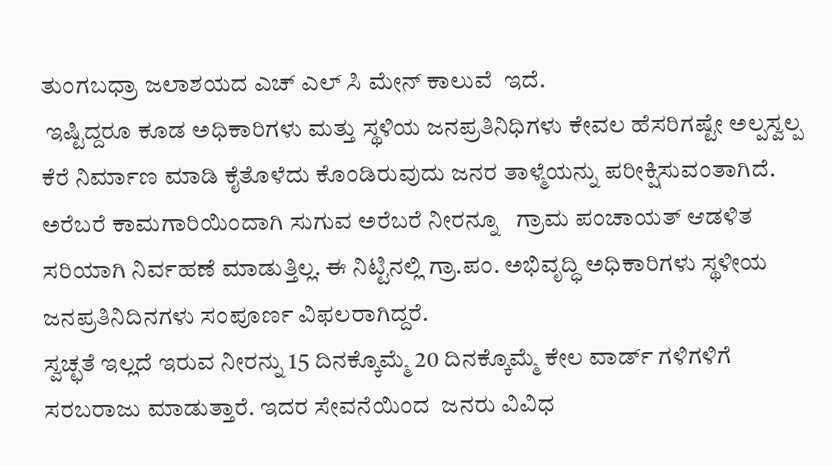ತುಂಗಬಧ್ರಾ ಜಲಾಶಯದ ಎಚ್ ಎಲ್ ಸಿ ಮೇನ್ ಕಾಲುವೆ  ಇದೆ.
 ಇಷ್ಟಿದ್ದರೂ ಕೂಡ ಅಧಿಕಾರಿಗಳು ಮತ್ತು ಸ್ಥಳಿಯ ಜನಪ್ರತಿನಿಧಿಗಳು ಕೇವಲ ಹೆಸರಿಗಷ್ಟೇ ಅಲ್ಪಸ್ವಲ್ಪ  ಕೆರೆ ನಿರ್ಮಾಣ ಮಾಡಿ ಕೈತೊಳೆದು ಕೊಂಡಿರುವುದು ಜನರ ತಾಳ್ಮೆಯನ್ನು ಪರೀಕ್ಷಿಸುವಂತಾಗಿದೆ.
ಅರೆಬರೆ ಕಾಮಗಾರಿಯಿಂದಾಗಿ ಸುಗುವ ಅರೆಬರೆ ನೀರನ್ನೂ   ಗ್ರಾಮ ಪಂಚಾಯತ್ ಆಡಳಿತ ಸರಿಯಾಗಿ ನಿರ್ವಹಣೆ ಮಾಡುತ್ತಿಲ್ಲ. ಈ ನಿಟ್ಟಿನಲ್ಲಿ ಗ್ರಾ.ಪಂ. ಅಭಿವೃದ್ಧಿ ಅಧಿಕಾರಿಗಳು ಸ್ಥಳೀಯ ಜನಪ್ರತಿನಿದಿನಗಳು ಸಂಪೂರ್ಣ ವಿಫಲರಾಗಿದ್ದರೆ.
ಸ್ವಚ್ಛತೆ ಇಲ್ಲದೆ ಇರುವ ನೀರನ್ನು 15 ದಿನಕ್ಕೊಮ್ಮೆ 20 ದಿನಕ್ಕೊಮ್ಮೆ ಕೇಲ ವಾರ್ಡ್ ಗಳಿಗಳಿಗೆ ಸರಬರಾಜು ಮಾಡುತ್ತಾರೆ. ಇದರ ಸೇವನೆಯಿಂದ  ಜನರು ವಿವಿಧ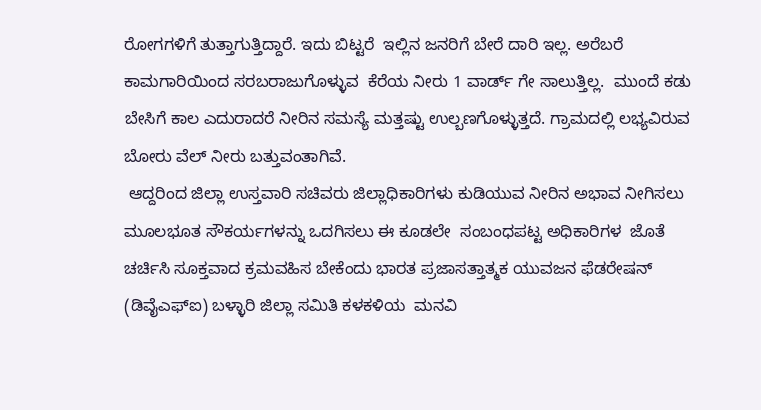ರೋಗಗಳಿಗೆ ತುತ್ತಾಗುತ್ತಿದ್ದಾರೆ. ಇದು ಬಿಟ್ಟರೆ  ಇಲ್ಲಿನ ಜನರಿಗೆ ಬೇರೆ ದಾರಿ ಇಲ್ಲ. ಅರೆಬರೆ ಕಾಮಗಾರಿಯಿಂದ ಸರಬರಾಜುಗೊಳ್ಳುವ  ಕೆರೆಯ ನೀರು 1 ವಾರ್ಡ್ ಗೇ ಸಾಲುತ್ತಿಲ್ಲ.  ಮುಂದೆ ಕಡು ಬೇಸಿಗೆ ಕಾಲ ಎದುರಾದರೆ ನೀರಿನ ಸಮಸ್ಯೆ ಮತ್ತಷ್ಟು ಉಲ್ಬಣಗೊಳ್ಳುತ್ತದೆ. ಗ್ರಾಮದಲ್ಲಿ ಲಭ್ಯವಿರುವ ಬೋರು ವೆಲ್ ನೀರು ಬತ್ತುವಂತಾಗಿವೆ.
 ಆದ್ದರಿಂದ ಜಿಲ್ಲಾ ಉಸ್ತವಾರಿ ಸಚಿವರು ಜಿಲ್ಲಾಧಿಕಾರಿಗಳು ಕುಡಿಯುವ ನೀರಿನ ಅಭಾವ ನೀಗಿಸಲು ಮೂಲಭೂತ ಸೌಕರ್ಯಗಳನ್ನು ಒದಗಿಸಲು ಈ ಕೂಡಲೇ  ಸಂಬಂಧಪಟ್ಟ ಅಧಿಕಾರಿಗಳ  ಜೊತೆ ಚರ್ಚಿಸಿ ಸೂಕ್ತವಾದ ಕ್ರಮವಹಿಸ ಬೇಕೆಂದು ಭಾರತ ಪ್ರಜಾಸತ್ತಾತ್ಮಕ ಯುವಜನ ಫೆಡರೇಷನ್ (ಡಿವೈಎಫ್‌ಐ) ಬಳ್ಳಾರಿ ಜಿಲ್ಲಾ ಸಮಿತಿ ಕಳಕಳಿಯ  ಮನವಿ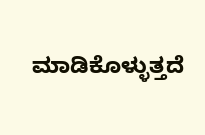ಮಾಡಿಕೊಳ್ಳುತ್ತದೆ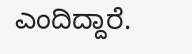ಎಂದಿದ್ದಾರೆ.